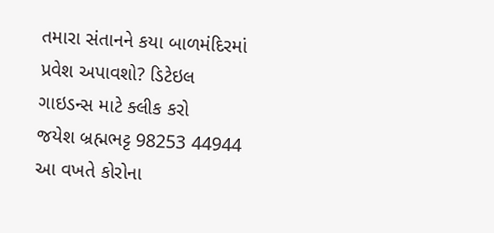તમારા સંતાનને કયા બાળમંદિરમાં પ્રવેશ અપાવશો? ડિટેઇલ ગાઇડન્સ માટે ક્લીક કરો
જયેશ બ્રહ્મભટ્ટ 98253 44944
આ વખતે કોરોના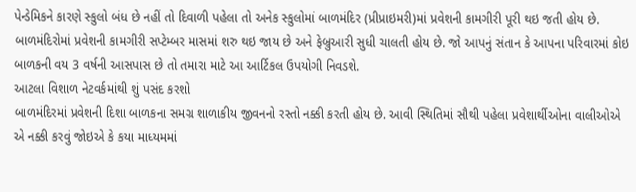પેન્ડેમિકને કારણે સ્કુલો બંધ છે નહીં તો દિવાળી પહેલા તો અનેક સ્કુલોમાં બાળમંદિર (પ્રીપ્રાઇમરી)માં પ્રવેશની કામગીરી પૂરી થઇ જતી હોય છે. બાળમંદિરોમાં પ્રવેશની કામગીરી સપ્ટેમ્બર માસમાં શરુ થઇ જાય છે અને ફેબ્રુઆરી સુધી ચાલતી હોય છે. જો આપનું સંતાન કે આપના પરિવારમાં કોઇ બાળકની વય 3 વર્ષની આસપાસ છે તો તમારા માટે આ આર્ટિકલ ઉપયોગી નિવડશે.
આટલા વિશાળ નેટવર્કમાંથી શું પસંદ કરશો
બાળમંદિરમાં પ્રવેશની દિશા બાળકના સમગ્ર શાળાકીય જીવનનો રસ્તો નક્કી કરતી હોય છે. આવી સ્થિતિમાં સૌથી પહેલા પ્રવેશાર્થીઓના વાલીઓએ એ નક્કી કરવું જોઇએ કે કયા માધ્યમમાં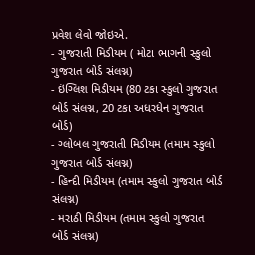પ્રવેશ લેવો જોઇએ.
- ગુજરાતી મિડીયમ ( મોટા ભાગની સ્કુલો ગુજરાત બોર્ડ સંલગ્ન)
- ઇંગ્લિશ મિડીયમ (80 ટકા સ્કુલો ગુજરાત બોર્ડ સંલગ્ન, 20 ટકા અધરધેન ગુજરાત બોર્ડ)
- ગ્લોબલ ગુજરાતી મિડીયમ (તમામ સ્કુલો ગુજરાત બોર્ડ સંલગ્ન)
- હિન્દી મિડીયમ (તમામ સ્કુલો ગુજરાત બોર્ડ સંલગ્ન)
- મરાઠી મિડીયમ (તમામ સ્કુલો ગુજરાત બોર્ડ સંલગ્ન)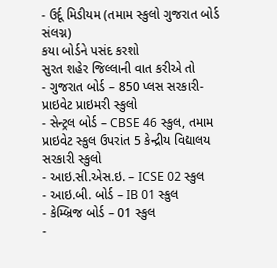- ઉર્દૂ મિડીયમ (તમામ સ્કુલો ગુજરાત બોર્ડ સંલગ્ન)
કયા બોર્ડને પસંદ કરશો
સુરત શહેર જિલ્લાની વાત કરીએ તો
- ગુજરાત બોર્ડ – 850 પ્લસ સરકારી-પ્રાઇવેટ પ્રાઇમરી સ્કુલો
- સેન્ટ્રલ બોર્ડ – CBSE 46 સ્કુલ, તમામ પ્રાઇવેટ સ્કુલ ઉપરાંત 5 કેન્દ્રીય વિદ્યાલય સરકારી સ્કુલો
- આઇ.સી.એસ.ઇ. – ICSE 02 સ્કુલ
- આઇ.બી. બોર્ડ – IB 01 સ્કુલ
- કેમ્બ્રિજ બોર્ડ – 01 સ્કુલ
-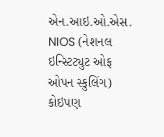એન.આઇ.ઓ.એસ. NIOS (નેશનલ ઇન્સ્ટિટ્યુટ ઓફ ઓપન સ્કુલિંગ) કોઇપણ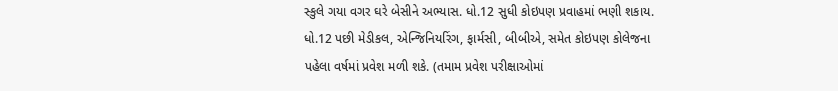સ્કુલે ગયા વગર ઘરે બેસીને અભ્યાસ. ધો.12 સુધી કોઇપણ પ્રવાહમાં ભણી શકાય. ધો.12 પછી મેડીકલ, એન્જિનિયરિંગ, ફાર્મસી, બીબીએ, સમેત કોઇપણ કોલેજના પહેલા વર્ષમાં પ્રવેશ મળી શકે. (તમામ પ્રવેશ પરીક્ષાઓમાં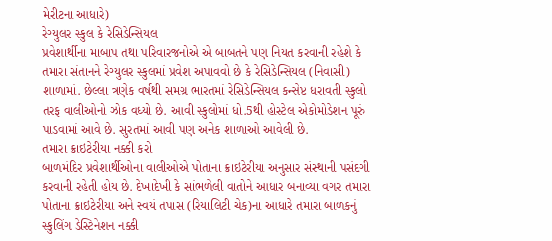મેરીટના આધારે)
રેગ્યુલર સ્કુલ કે રેસિડેન્સિયલ
પ્રવેશાર્થીના માબાપ તથા પરિવારજનોએ એ બાબતને પણ નિયત કરવાની રહેશે કે તમારા સંતાનને રેગ્યુલર સ્કુલમાં પ્રવેશ અપાવવો છે કે રેસિડેન્સિયલ (નિવાસી) શાળામાં. છેલ્લા ત્રણેક વર્ષથી સમગ્ર ભારતમાં રેસિડેન્સિયલ કન્સેપ્ટ ધરાવતી સ્કુલો તરફ વાલીઓનો ઝોક વધ્યો છે. આવી સ્કુલોમાં ધો.5થી હોસ્ટેલ એકોમોડેશન પૂરું પાડવામાં આવે છે. સુરતમાં આવી પણ અનેક શાળાઓ આવેલી છે.
તમારા ક્રાઇટેરીયા નક્કી કરો
બાળમંદિર પ્રવેશાર્થીઓના વાલીઓએ પોતાના ક્રાઇટેરીયા અનુસાર સંસ્થાની પસંદગી કરવાની રહેતી હોય છે. દેખાદેખી કે સાંભળેલી વાતોને આધાર બનાવ્યા વગર તમારા પોતાના ક્રાઇટેરીયા અને સ્વયં તપાસ (રિયાલિટી ચેક)ના આધારે તમારા બાળકનું સ્કુલિંગ ડેસ્ટિનેશન નક્કી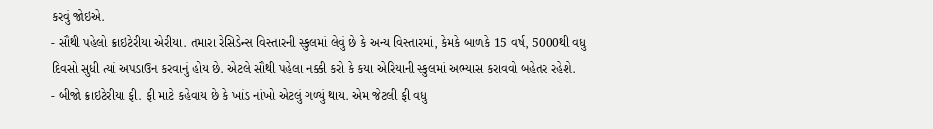કરવું જોઇએ.
- સૌથી પહેલો ક્રાઇટેરીયા એરીયા. તમારા રેસિડેન્સ વિસ્તારની સ્કુલમાં લેવું છે કે અન્ય વિસ્તારમાં, કેમકે બાળકે 15 વર્ષ, 5000થી વધુ દિવસો સુધી ત્યાં અપડાઉન કરવાનું હોય છે. એટલે સૌથી પહેલા નક્કી કરો કે કયા એરિયાની સ્કુલમાં અભ્યાસ કરાવવો બહેતર રહેશે.
- બીજો ક્રાઇટેરીયા ફી. ફી માટે કહેવાય છે કે ખાંડ નાંખો એટલું ગળ્યું થાય. એમ જેટલી ફી વધુ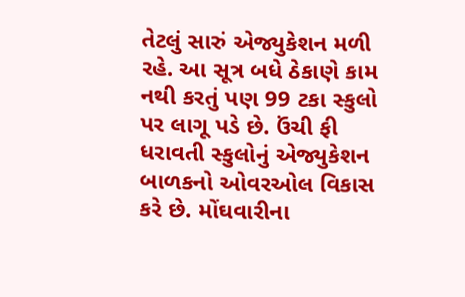તેટલું સારું એજ્યુકેશન મળી રહે. આ સૂત્ર બધે ઠેકાણે કામ નથી કરતું પણ 99 ટકા સ્કુલો પર લાગૂ પડે છે. ઉંચી ફી ધરાવતી સ્કુલોનું એજ્યુકેશન બાળકનો ઓવરઓલ વિકાસ કરે છે. મોંઘવારીના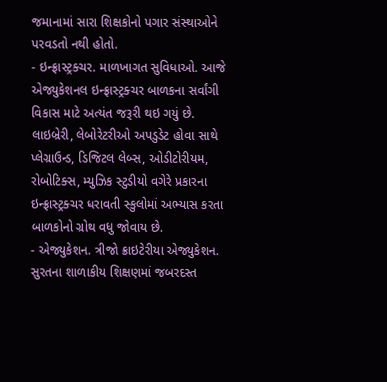જમાનામાં સારા શિક્ષકોનો પગાર સંસ્થાઓને પરવડતો નથી હોતો.
- ઇન્ફ્રાસ્ટ્રક્ચર. માળખાગત સુવિધાઓ. આજે એજ્યુકેશનલ ઇન્ફ્રાસ્ટ્રક્ચર બાળકના સર્વાંગી વિકાસ માટે અત્યંત જરૂરી થઇ ગયું છે. લાઇબ્રેરી, લેબોરેટરીઓ અપડુડેટ હોવા સાથે પ્લેગ્રાઉન્ડ, ડિજિટલ લેબ્સ, ઓડીટોરીયમ, રોબોટિક્સ, મ્યુઝિક સ્ટુડીયો વગેરે પ્રકારના ઇન્ફ્રાસ્ટ્રક્ચર ધરાવતી સ્કુલોમાં અભ્યાસ કરતા બાળકોનો ગ્રોથ વધુ જોવાય છે.
- એજ્યુકેશન. ત્રીજો ક્રાઇટેરીયા એજ્યુકેશન. સુરતના શાળાકીય શિક્ષણમાં જબરદસ્ત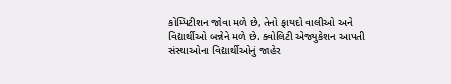કોમ્પિટીશન જોવા મળે છે, તેનો ફાયદો વાલીઓ અને વિદ્યાર્થીઓ બન્નેને મળે છે. ક્વોલિટી એજ્યુકેશન આપતી સંસ્થાઓના વિદ્યાર્થીઓનું જાહેર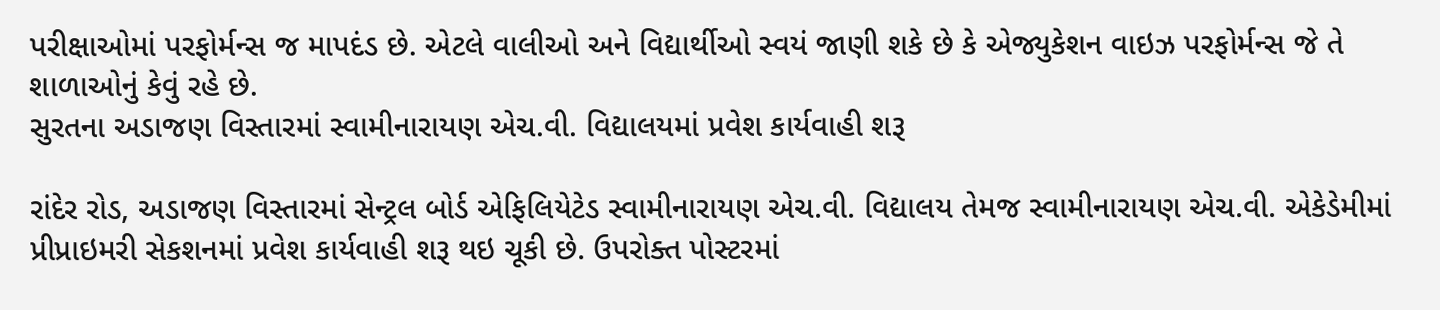પરીક્ષાઓમાં પરફોર્મન્સ જ માપદંડ છે. એટલે વાલીઓ અને વિદ્યાર્થીઓ સ્વયં જાણી શકે છે કે એજ્યુકેશન વાઇઝ પરફોર્મન્સ જે તે શાળાઓનું કેવું રહે છે.
સુરતના અડાજણ વિસ્તારમાં સ્વામીનારાયણ એચ.વી. વિદ્યાલયમાં પ્રવેશ કાર્યવાહી શરૂ

રાંદેર રોડ, અડાજણ વિસ્તારમાં સેન્ટ્રલ બોર્ડ એફિલિયેટેડ સ્વામીનારાયણ એચ.વી. વિદ્યાલય તેમજ સ્વામીનારાયણ એચ.વી. એકેડેમીમાં પ્રીપ્રાઇમરી સેકશનમાં પ્રવેશ કાર્યવાહી શરૂ થઇ ચૂકી છે. ઉપરોક્ત પોસ્ટરમાં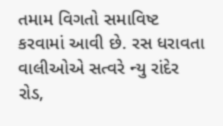તમામ વિગતો સમાવિષ્ટ કરવામાં આવી છે. રસ ધરાવતા વાલીઓએ સત્વરે ન્યુ રાંદેર રોડ,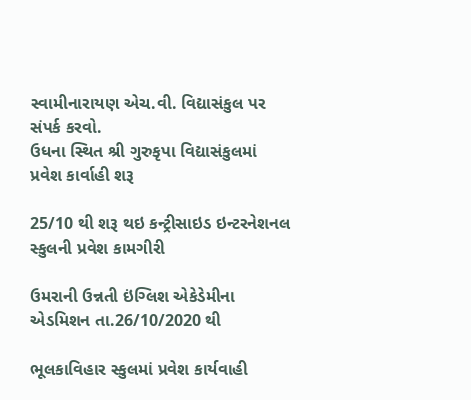સ્વામીનારાયણ એચ.વી. વિદ્યાસંકુલ પર સંપર્ક કરવો.
ઉધના સ્થિત શ્રી ગુરુકૃપા વિદ્યાસંકુલમાં પ્રવેશ કાર્વાહી શરૂ

25/10 થી શરૂ થઇ કન્ટ્રીસાઇડ ઇન્ટરનેશનલ સ્કુલની પ્રવેશ કામગીરી

ઉમરાની ઉન્નતી ઇંગ્લિશ એકેડેમીના એડમિશન તા.26/10/2020 થી

ભૂલકાવિહાર સ્કુલમાં પ્રવેશ કાર્યવાહી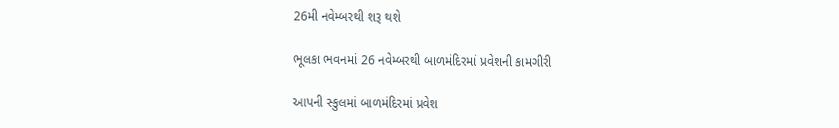26મી નવેમ્બરથી શરૂ થશે

ભૂલકા ભવનમાં 26 નવેમ્બરથી બાળમંદિરમાં પ્રવેશની કામગીરી

આપની સ્કુલમાં બાળમંદિરમાં પ્રવેશ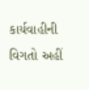કાર્યવાહીની વિગતો અહીં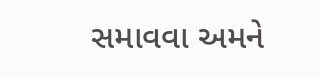સમાવવા અમને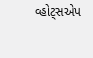વ્હોટ્સએપ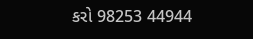કરો 98253 44944